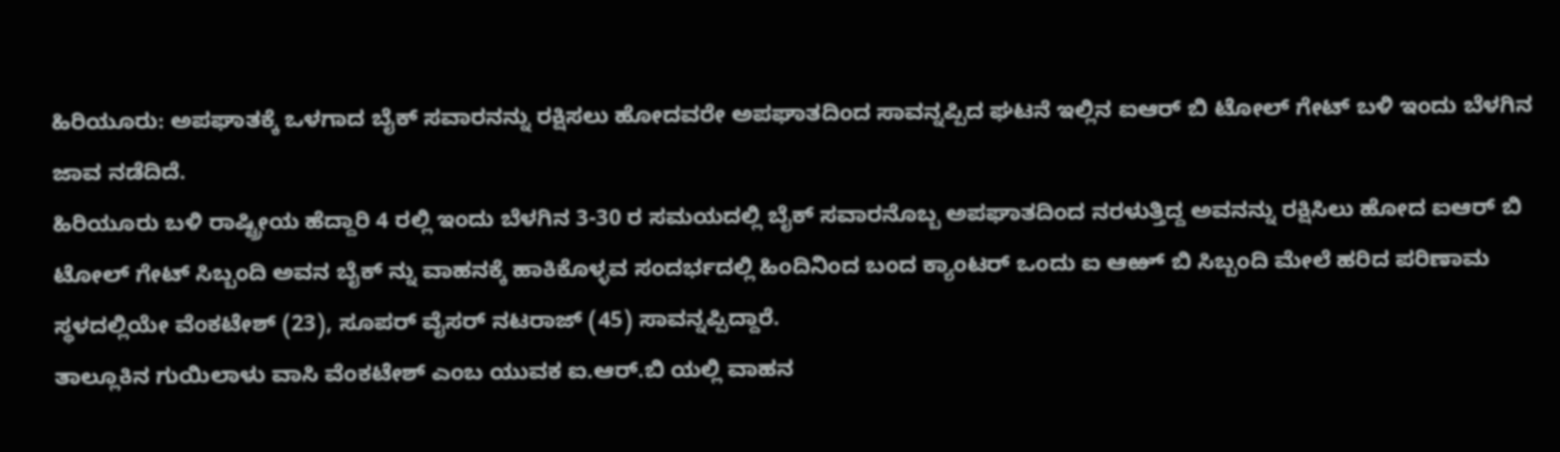ಹಿರಿಯೂರು: ಅಪಘಾತಕ್ಕೆ ಒಳಗಾದ ಬೈಕ್ ಸವಾರನನ್ನು ರಕ್ಷಿಸಲು ಹೋದವರೇ ಅಪಘಾತದಿಂದ ಸಾವನ್ನಪ್ಪಿದ ಘಟನೆ ಇಲ್ಲಿನ ಐಆರ್ ಬಿ ಟೋಲ್ ಗೇಟ್ ಬಳಿ ಇಂದು ಬೆಳಗಿನ ಜಾವ ನಡೆದಿದೆ.
ಹಿರಿಯೂರು ಬಳಿ ರಾಷ್ಟ್ರೀಯ ಹೆದ್ದಾರಿ 4 ರಲ್ಲಿ ಇಂದು ಬೆಳಗಿನ 3-30 ರ ಸಮಯದಲ್ಲಿ ಬೈಕ್ ಸವಾರನೊಬ್ಬ ಅಪಘಾತದಿಂದ ನರಳುತ್ತಿದ್ದ ಅವನನ್ನು ರಕ್ಷಿಸಿಲು ಹೋದ ಐಆರ್ ಬಿ ಟೋಲ್ ಗೇಟ್ ಸಿಬ್ಬಂದಿ ಅವನ ಬೈಕ್ ನ್ನು ವಾಹನಕ್ಕೆ ಹಾಕಿಕೊಳ್ಳವ ಸಂದರ್ಭದಲ್ಲಿ ಹಿಂದಿನಿಂದ ಬಂದ ಕ್ಯಾಂಟರ್ ಒಂದು ಐ ಆಱ್ ಬಿ ಸಿಬ್ಬಂದಿ ಮೇಲೆ ಹರಿದ ಪರಿಣಾಮ ಸ್ಥಳದಲ್ಲಿಯೇ ವೆಂಕಟೇಶ್ (23), ಸೂಪರ್ ವೈಸರ್ ನಟರಾಜ್ (45) ಸಾವನ್ನಪ್ಪಿದ್ದಾರೆ.
ತಾಲ್ಲೂಕಿನ ಗುಯಿಲಾಳು ವಾಸಿ ವೆಂಕಟೇಶ್ ಎಂಬ ಯುವಕ ಐ.ಆರ್.ಬಿ ಯಲ್ಲಿ ವಾಹನ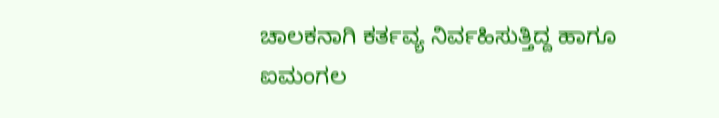ಚಾಲಕನಾಗಿ ಕರ್ತವ್ಯ ನಿರ್ವಹಿಸುತ್ತಿದ್ದ ಹಾಗೂ ಐಮಂಗಲ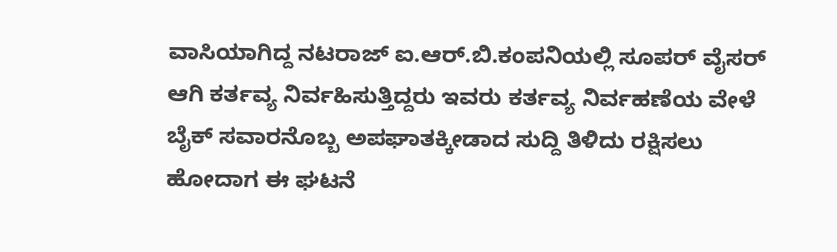ವಾಸಿಯಾಗಿದ್ದ ನಟರಾಜ್ ಐ.ಆರ್.ಬಿ.ಕಂಪನಿಯಲ್ಲಿ ಸೂಪರ್ ವೈಸರ್ ಆಗಿ ಕರ್ತವ್ಯ ನಿರ್ವಹಿಸುತ್ತಿದ್ದರು ಇವರು ಕರ್ತವ್ಯ ನಿರ್ವಹಣೆಯ ವೇಳೆ ಬೈಕ್ ಸವಾರನೊಬ್ಬ ಅಪಘಾತಕ್ಕೀಡಾದ ಸುದ್ದಿ ತಿಳಿದು ರಕ್ಷಿಸಲು ಹೋದಾಗ ಈ ಘಟನೆ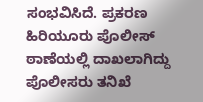ಸಂಭವಿಸಿದೆ. ಪ್ರಕರಣ ಹಿರಿಯೂರು ಪೊಲೀಸ್ ಠಾಣೆಯಲ್ಲಿ ದಾಖಲಾಗಿದ್ದು ಪೊಲೀಸರು ತನಿಖೆ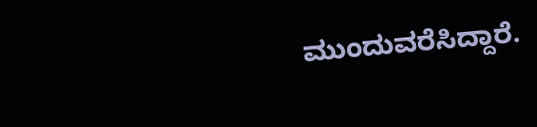ಮುಂದುವರೆಸಿದ್ದಾರೆ.